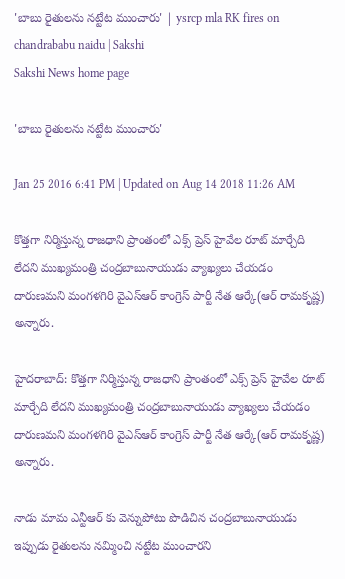'బాబు రైతులను నట్టేట ముంచారు' | ysrcp mla RK fires on chandrababu naidu | Sakshi
Sakshi News home page

'బాబు రైతులను నట్టేట ముంచారు'

Jan 25 2016 6:41 PM | Updated on Aug 14 2018 11:26 AM

కొత్తగా నిర్మిస్తున్న రాజధాని ప్రాంతంలో ఎక్స్ ప్రెస్ హైవేల రూట్ మార్చేది లేదని ముఖ్యమంత్రి చంద్రబాబునాయుడు వ్యాఖ్యలు చేయడం దారుణమని మంగళగిరి వైఎస్ఆర్ కాంగ్రెస్ పార్టీ నేత ఆర్కే(ఆర్ రామకృష్ణ) అన్నారు.

హైదరాబాద్: కొత్తగా నిర్మిస్తున్న రాజధాని ప్రాంతంలో ఎక్స్ ప్రెస్ హైవేల రూట్ మార్చేది లేదని ముఖ్యమంత్రి చంద్రబాబునాయుడు వ్యాఖ్యలు చేయడం దారుణమని మంగళగిరి వైఎస్ఆర్ కాంగ్రెస్ పార్టీ నేత ఆర్కే(ఆర్ రామకృష్ణ) అన్నారు.

నాడు మామ ఎన్టీఆర్ కు వెన్నుపోటు పొడిచిన చంద్రబాబునాయుడు ఇప్పుడు రైతులను నమ్మించి నట్టేట ముంచారని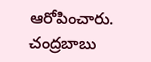ఆరోపించారు. చంద్రబాబు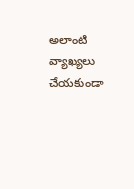అలాంటి వ్యాఖ్యలు చేయకుండా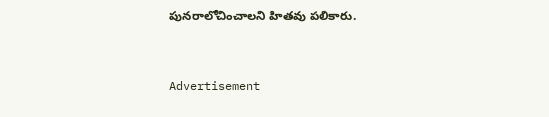పునరాలోచించాలని హితవు పలికారు.


Advertisement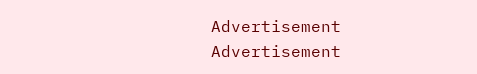Advertisement
Advertisement